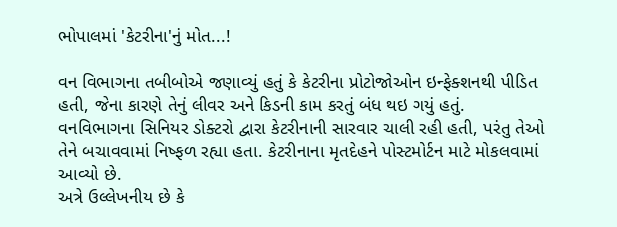ભોપાલમાં 'કેટરીના'નું મોત...!

વન વિભાગના તબીબોએ જણાવ્યું હતું કે કેટરીના પ્રોટોજોઓન ઇન્ફેક્શનથી પીડિત હતી, જેના કારણે તેનું લીવર અને કિડની કામ કરતું બંધ થઇ ગયું હતું. વનવિભાગના સિનિયર ડોક્ટરો દ્વારા કેટરીનાની સારવાર ચાલી રહી હતી, પરંતુ તેઓ તેને બચાવવામાં નિષ્ફળ રહ્યા હતા. કેટરીનાના મૃતદેહને પોસ્ટમોર્ટન માટે મોકલવામાં આવ્યો છે.
અત્રે ઉલ્લેખનીય છે કે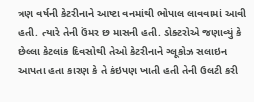ત્રણ વર્ષની કેટરીનાને આષ્ટા વનમાંથી ભોપાલ લાવવામાં આવી હતી. ત્યારે તેની ઉંમર છ માસની હતી. ડોક્ટરોએ જણાવ્યું કે છેલ્લા કેટલાંક દિવસોથી તેઓ કેટરીનાને ગ્લૂકોઝ સલાઇન આપતા હતા કારણ કે તે કંઇપણ ખાતી હતી તેની ઉલટી કરી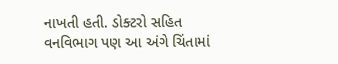નાખતી હતી. ડોક્ટરો સહિત વનવિભાગ પણ આ અંગે ચિંતામાં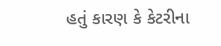હતું કારણ કે કેટરીના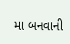મા બનવાની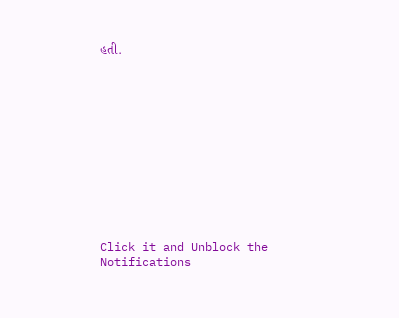હતી.












Click it and Unblock the Notifications